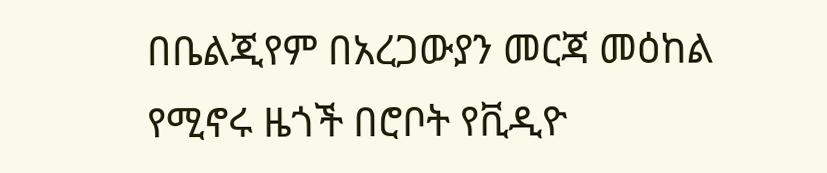በቤልጂየም በአረጋውያን መርጃ መዕከል የሚኖሩ ዜጎች በሮቦት የቪዲዮ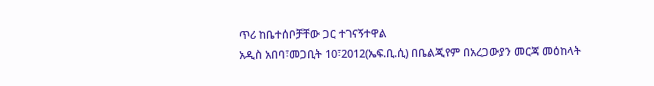ጥሪ ከቤተሰቦቻቸው ጋር ተገናኝተዋል
አዲስ አበባ፣መጋቢት 10፣2012(ኤፍ.ቢ.ሲ) በቤልጂየም በአረጋውያን መርጃ መዕከላት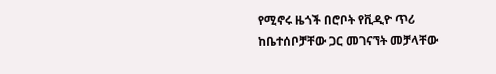የሚኖሩ ዜጎች በሮቦት የቪዲዮ ጥሪ ከቤተሰቦቻቸው ጋር መገናኘት መቻላቸው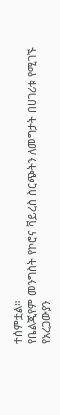ተሰምቷል።
የቤልጂየም መንግስት የኮሮና ቫይረስ ስርጭትን ለመግታት በሀገሪቱ የሚገኙ የአረጋውያን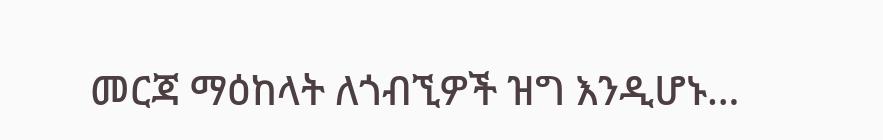መርጃ ማዕከላት ለጎብኚዎች ዝግ እንዲሆኑ…